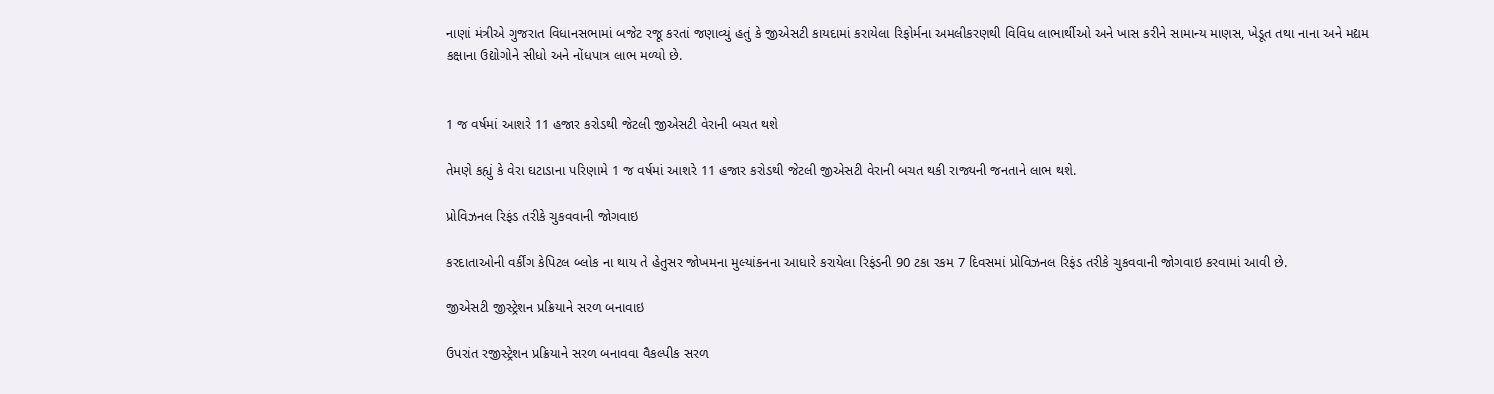નાણાં મંત્રીએ ગુજરાત વિધાનસભામાં બજેટ રજૂ કરતાં જણાવ્યું હતું કે જીએસટી કાયદામાં કરાયેલા રિફોર્મના અમલીકરણથી વિવિધ લાભાર્થીઓ અને ખાસ કરીને સામાન્ય માણસ, ખેડૂત તથા નાના અને મદ્યમ કક્ષાના ઉદ્યોગોને સીધો અને નોંધપાત્ર લાભ મળ્યો છે.


1 જ વર્ષમાં આશરે 11 હજાર કરોડથી જેટલી જીએસટી વેરાની બચત થશે

તેમણે કહ્યું કે વેરા ઘટાડાના પરિણામે 1 જ વર્ષમાં આશરે 11 હજાર કરોડથી જેટલી જીએસટી વેરાની બચત થકી રાજ્યની જનતાને લાભ થશે.

પ્રોવિઝનલ રિફંડ તરીકે ચુકવવાની જોગવાઇ

કરદાતાઓની વર્કીંગ કેપિટલ બ્લોક ના થાય તે હેતુસર જોખમના મુલ્યાંકનના આધારે કરાયેલા રિફંડની 90 ટકા રકમ 7 દિવસમાં પ્રોવિઝનલ રિફંડ તરીકે ચુકવવાની જોગવાઇ કરવામાં આવી છે.

જીએસટી જીસ્ટ્રેશન પ્રક્રિયાને સરળ બનાવાઇ

ઉપરાંત રજીસ્ટ્રેશન પ્રક્રિયાને સરળ બનાવવા વૈકલ્પીક સરળ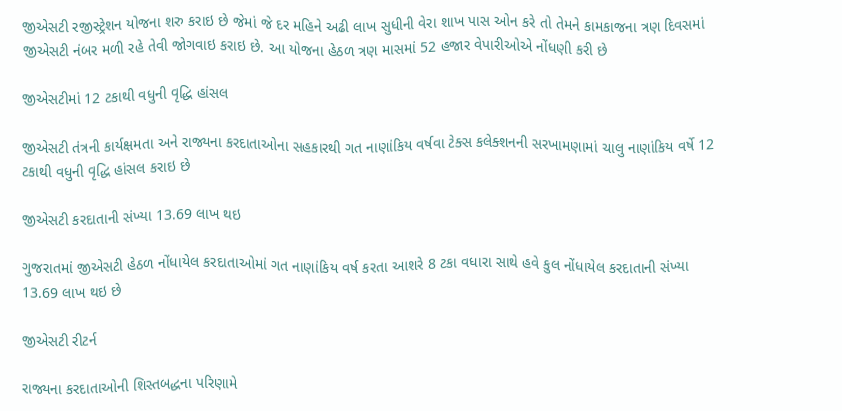જીએસટી રજીસ્ટ્રેશન યોજના શરુ કરાઇ છે જેમાં જે દર મહિને અઢી લાખ સુધીની વેરા શાખ પાસ ઓન કરે તો તેમને કામકાજના ત્રણ દિવસમાં જીએસટી નંબર મળી રહે તેવી જોગવાઇ કરાઇ છે. આ યોજના હેઠળ ત્રણ માસમાં 52 હજાર વેપારીઓએ નોંધણી કરી છે

જીએસટીમાં 12 ટકાથી વધુની વૃદ્ધિ હાંસલ

જીએસટી તંત્રની કાર્યક્ષમતા અને રાજ્યના કરદાતાઓના સહકારથી ગત નાણાંકિય વર્ષવા ટેક્સ કલેક્શનની સરખામણામાં ચાલુ નાણાંકિય વર્ષે 12 ટકાથી વધુની વૃદ્ધિ હાંસલ કરાઇ છે

જીએસટી કરદાતાની સંખ્યા 13.69 લાખ થઇ

ગુજરાતમાં જીએસટી હેઠળ નોંધાયેલ કરદાતાઓમાં ગત નાણાંકિય વર્ષ કરતા આશરે 8 ટકા વધારા સાથે હવે કુલ નોંધાયેલ કરદાતાની સંખ્યા 13.69 લાખ થઇ છે

જીએસટી રીટર્ન

રાજ્યના કરદાતાઓની શિસ્તબદ્ધના પરિણામે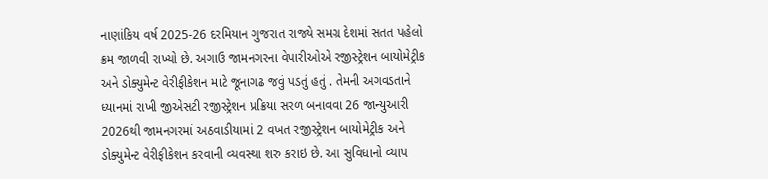નાણાંકિય વર્ષ 2025-26 દરમિયાન ગુજરાત રાજ્યે સમગ્ર દેશમાં સતત પહેલો ક્રમ જાળવી રાખ્યો છે. અગાઉ જામનગરના વેપારીઓએ રજીસ્ટ્રેશન બાયોમેટ્રીક અને ડોક્યુમેન્ટ વેરીફીકેશન માટે જૂનાગઢ જવું પડતું હતું . તેમની અગવડતાને ધ્યાનમાં રાખી જીએસટી રજીસ્ટ્રેશન પ્રક્રિયા સરળ બનાવવા 26 જાન્યુઆરી 2026થી જામનગરમાં અઠવાડીયામાં 2 વખત રજીસ્ટ્રેશન બાયોમેટ્રીક અને ડોક્યુમેન્ટ વેરીફીકેશન કરવાની વ્યવસ્થા શરુ કરાઇ છે. આ સુવિધાનો વ્યાપ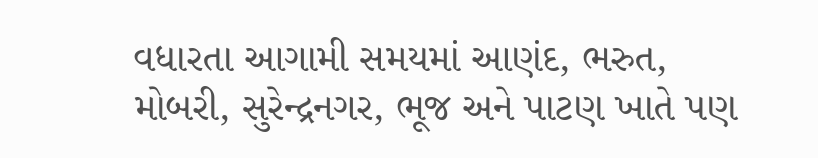વધારતા આગામી સમયમાં આણંદ, ભરુત, મોબરી, સુરેન્દ્રનગર, ભૂજ અને પાટણ ખાતે પણ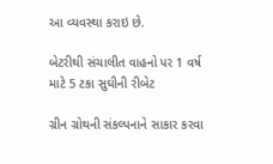આ વ્યવસ્થા કરાઇ છે.

બેટરીથી સંચાલીત વાહનો પર 1 વર્ષ માટે 5 ટકા સુઘીની રીબેટ

ગ્રીન ગ્રોથની સંકલ્પનાને સાકાર કરવા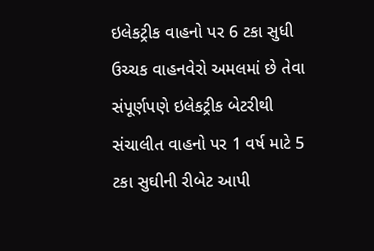ઇલેકટ્રીક વાહનો પર 6 ટકા સુધી ઉચ્ચક વાહનવેરો અમલમાં છે તેવા સંપૂર્ણપણે ઇલેકટ્રીક બેટરીથી સંચાલીત વાહનો પર 1 વર્ષ માટે 5 ટકા સુઘીની રીબેટ આપી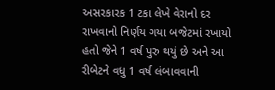અસરકારક 1 ટકા લેખે વેરાનો દર રાખવાનો નિર્ણય ગયા બજેટમાં રખાયો હતો જેને 1 વર્ષ પુરુ થયું છે અને આ રીબેટને વધુ 1 વર્ષ લંબાવવાની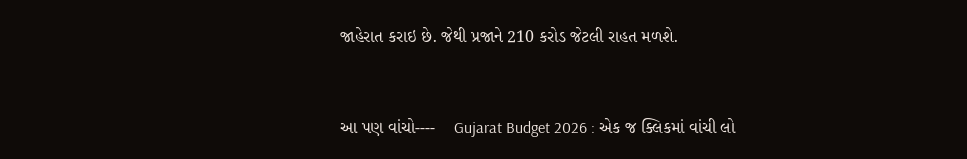જાહેરાત કરાઇ છે. જેથી પ્રજાને 210 કરોડ જેટલી રાહત મળશે.


આ પણ વાંચો----    Gujarat Budget 2026 : એક જ ક્લિકમાં વાંચી લો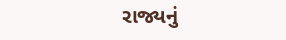રાજ્યનું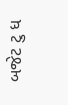બજેટ ટુ ધ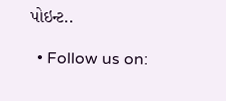પોઇન્ટ..

  • Follow us on: